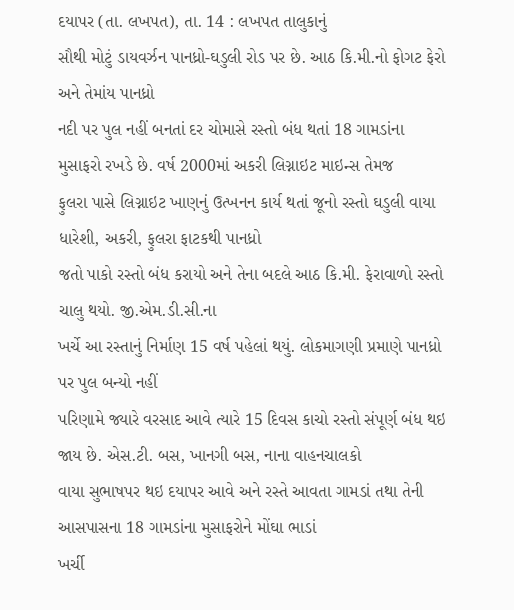દયાપર (તા. લખપત), તા. 14 : લખપત તાલુકાનું
સૌથી મોટું ડાયવર્ઝન પાનધ્રો-ઘડુલી રોડ પર છે. આઠ કિ.મી.નો ફોગટ ફેરો અને તેમાંય પાનધ્રો
નદી પર પુલ નહીં બનતાં દર ચોમાસે રસ્તો બંધ થતાં 18 ગામડાંના મુસાફરો રખડે છે. વર્ષ 2000માં અકરી લિગ્નાઇટ માઇન્સ તેમજ
ફુલરા પાસે લિગ્નાઇટ ખાણનું ઉત્ખનન કાર્ય થતાં જૂનો રસ્તો ઘડુલી વાયા ધારેશી, અકરી, ફુલરા ફાટકથી પાનધ્રો
જતો પાકો રસ્તો બંધ કરાયો અને તેના બદલે આઠ કિ.મી. ફેરાવાળો રસ્તો ચાલુ થયો. જી.એમ.ડી.સી.ના
ખર્ચે આ રસ્તાનું નિર્માણ 15 વર્ષ પહેલાં થયું. લોકમાગણી પ્રમાણે પાનધ્રો પર પુલ બન્યો નહીં
પરિણામે જ્યારે વરસાદ આવે ત્યારે 15 દિવસ કાચો રસ્તો સંપૂર્ણ બંધ થઇ જાય છે. એસ.ટી. બસ, ખાનગી બસ, નાના વાહનચાલકો
વાયા સુભાષપર થઇ દયાપર આવે અને રસ્તે આવતા ગામડાં તથા તેની આસપાસના 18 ગામડાંના મુસાફરોને મોંઘા ભાડાં
ખર્ચી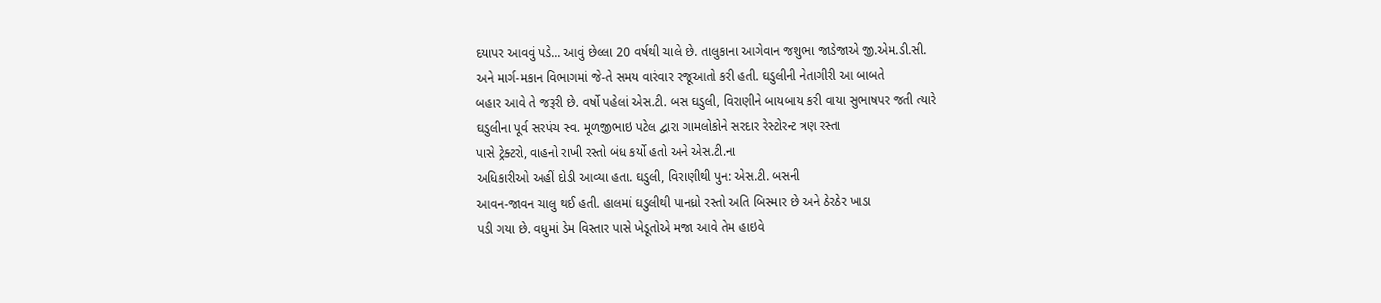દયાપર આવવું પડે... આવું છેલ્લા 20 વર્ષથી ચાલે છે. તાલુકાના આગેવાન જશુભા જાડેજાએ જી.એમ.ડી.સી.
અને માર્ગ-મકાન વિભાગમાં જે-તે સમય વારંવાર રજૂઆતો કરી હતી. ઘડુલીની નેતાગીરી આ બાબતે
બહાર આવે તે જરૂરી છે. વર્ષો પહેલાં એસ.ટી. બસ ઘડુલી, વિરાણીને બાયબાય કરી વાયા સુભાષપર જતી ત્યારે
ઘડુલીના પૂર્વ સરપંચ સ્વ. મૂળજીભાઇ પટેલ દ્વારા ગામલોકોને સરદાર રેસ્ટોરન્ટ ત્રણ રસ્તા
પાસે ટ્રેક્ટરો, વાહનો રાખી રસ્તો બંધ કર્યો હતો અને એસ.ટી.ના
અધિકારીઓ અહીં દોડી આવ્યા હતા. ઘડુલી, વિરાણીથી પુન: એસ.ટી. બસની
આવન-જાવન ચાલુ થઈ હતી. હાલમાં ઘડુલીથી પાનધ્રો રસ્તો અતિ બિસ્માર છે અને ઠેરઠેર ખાડા
પડી ગયા છે. વધુમાં ડેમ વિસ્તાર પાસે ખેડૂતોએ મજા આવે તેમ હાઇવે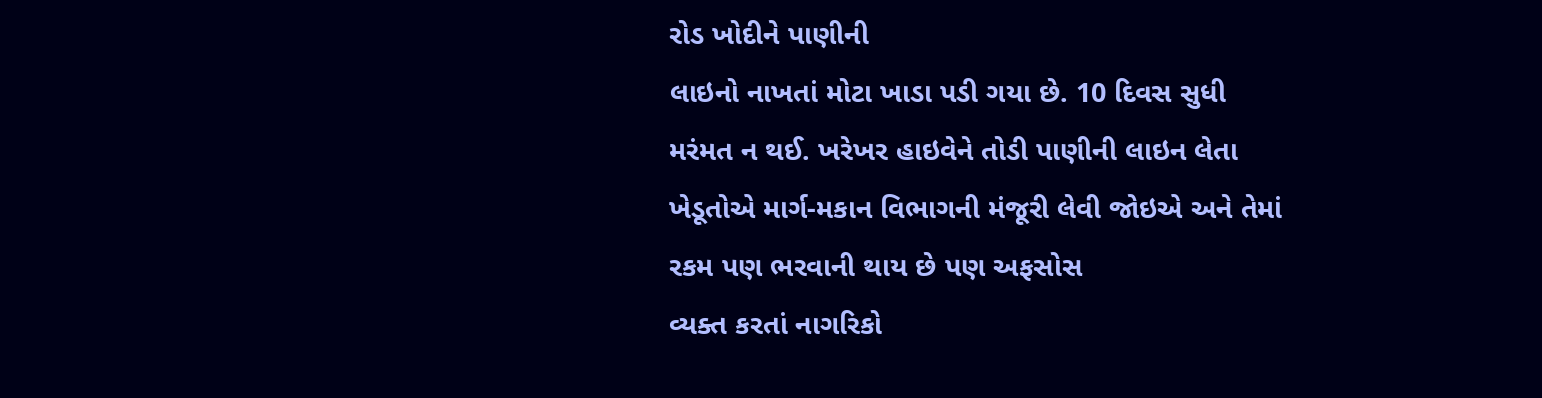રોડ ખોદીને પાણીની
લાઇનો નાખતાં મોટા ખાડા પડી ગયા છે. 10 દિવસ સુધી મરંમત ન થઈ. ખરેખર હાઇવેને તોડી પાણીની લાઇન લેતા
ખેડૂતોએ માર્ગ-મકાન વિભાગની મંજૂરી લેવી જોઇએ અને તેમાં રકમ પણ ભરવાની થાય છે પણ અફસોસ
વ્યક્ત કરતાં નાગરિકો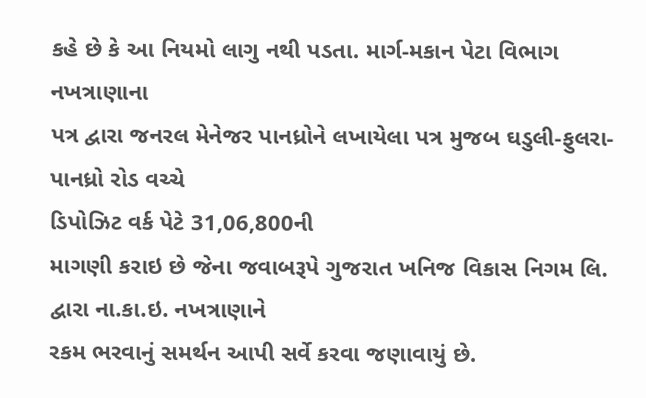કહે છે કે આ નિયમો લાગુ નથી પડતા. માર્ગ-મકાન પેટા વિભાગ નખત્રાણાના
પત્ર દ્વારા જનરલ મેનેજર પાનધ્રોને લખાયેલા પત્ર મુજબ ઘડુલી-ફુલરા-પાનધ્રો રોડ વચ્ચે
ડિપોઝિટ વર્ક પેટે 31,06,800ની
માગણી કરાઇ છે જેના જવાબરૂપે ગુજરાત ખનિજ વિકાસ નિગમ લિ. દ્વારા ના.કા.ઇ. નખત્રાણાને
રકમ ભરવાનું સમર્થન આપી સર્વે કરવા જણાવાયું છે.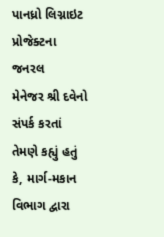પાનધ્રો લિગ્નાઇટ પ્રોજેક્ટના જનરલ
મેનેજર શ્રી દવેનો સંપર્ક કરતાં તેમણે કહ્યું હતું કે, માર્ગ-મકાન વિભાગ દ્વારા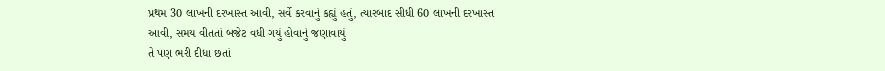પ્રથમ 30 લાખની દરખાસ્ત આવી, સર્વે કરવાનું કહ્યું હતું, ત્યારબાદ સીધી 60 લાખની દરખાસ્ત
આવી, સમય વીતતાં બજેટ વધી ગયું હોવાનું જણાવાયું
તે પણ ભરી દીધા છતાં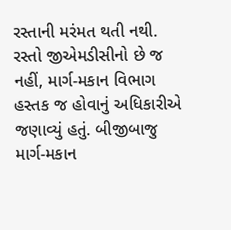રસ્તાની મરંમત થતી નથી. રસ્તો જીએમડીસીનો છે જ નહીં, માર્ગ-મકાન વિભાગ હસ્તક જ હોવાનું અધિકારીએ જણાવ્યું હતું. બીજીબાજુ માર્ગ-મકાન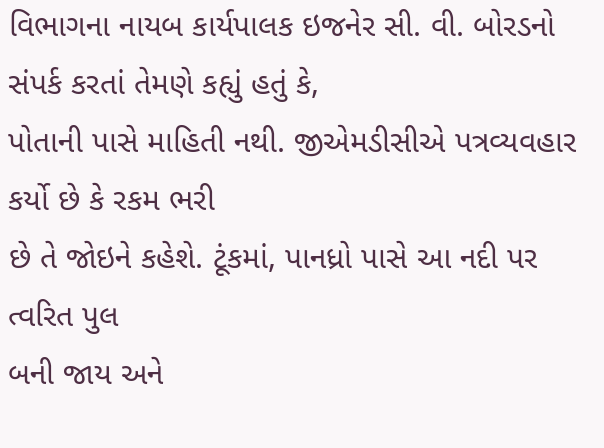વિભાગના નાયબ કાર્યપાલક ઇજનેર સી. વી. બોરડનો સંપર્ક કરતાં તેમણે કહ્યું હતું કે,
પોતાની પાસે માહિતી નથી. જીએમડીસીએ પત્રવ્યવહાર કર્યો છે કે રકમ ભરી
છે તે જોઇને કહેશે. ટૂંકમાં, પાનધ્રો પાસે આ નદી પર ત્વરિત પુલ
બની જાય અને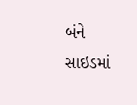બંને સાઇડમાં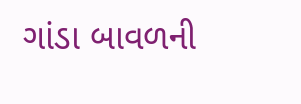ગાંડા બાવળની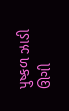પુષ્કળ ઝાડી ઊગી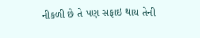નીકળી છે તે પણ સફાઇ થાય તેની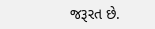જરૂરત છે.